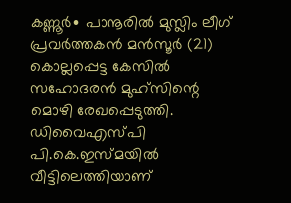കണ്ണൂർ∙ പാനൂരിൽ മുസ്ലിം ലീഗ് പ്രവർത്തകൻ മൻസൂർ (21) കൊല്ലപ്പെട്ട കേസിൽ സഹോദരൻ മുഹ്സിന്റെ മൊഴി രേഖപ്പെടുത്തി. ഡിവൈഎസ്പി പി.കെ.ഇസ്മയിൽ വീട്ടിലെത്തിയാണ്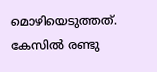മൊഴിയെടുത്തത്. കേസിൽ രണ്ടു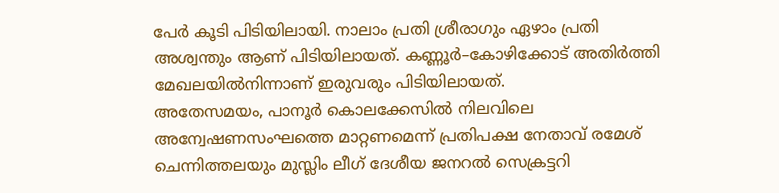പേർ കൂടി പിടിയിലായി. നാലാം പ്രതി ശ്രീരാഗും ഏഴാം പ്രതി അശ്വന്തും ആണ് പിടിയിലായത്. കണ്ണൂർ–കോഴിക്കോട് അതിർത്തി മേഖലയിൽനിന്നാണ് ഇരുവരും പിടിയിലായത്.
അതേസമയം, പാനൂർ കൊലക്കേസിൽ നിലവിലെ അന്വേഷണസംഘത്തെ മാറ്റണമെന്ന് പ്രതിപക്ഷ നേതാവ് രമേശ് ചെന്നിത്തലയും മുസ്ലിം ലീഗ് ദേശീയ ജനറൽ സെക്രട്ടറി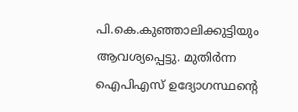പി.കെ.കുഞ്ഞാലിക്കുട്ടിയും ആവശ്യപ്പെട്ടു. മുതിർന്ന ഐപിഎസ് ഉദ്യോഗസ്ഥന്റെ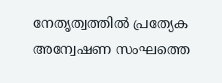നേതൃത്വത്തിൽ പ്രത്യേക അന്വേഷണ സംഘത്തെ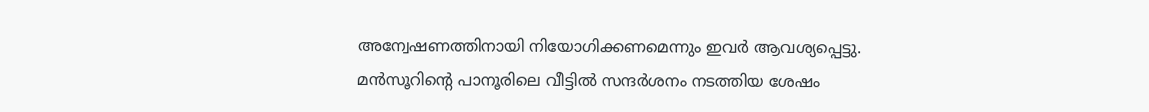അന്വേഷണത്തിനായി നിയോഗിക്കണമെന്നും ഇവർ ആവശ്യപ്പെട്ടു. മൻസൂറിന്റെ പാനൂരിലെ വീട്ടിൽ സന്ദർശനം നടത്തിയ ശേഷം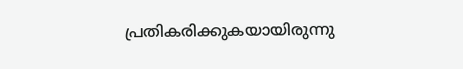പ്രതികരിക്കുകയായിരുന്നു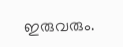ഇരുവരും.